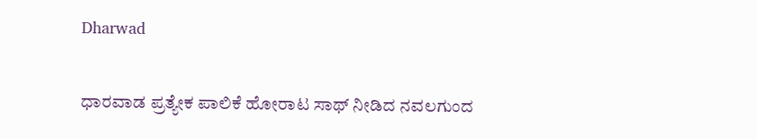Dharwad

ಧಾರವಾಡ ಪ್ರತ್ಯೇಕ ಪಾಲಿಕೆ ಹೋರಾಟ ಸಾಥ್ ನೀಡಿದ ನವಲಗುಂದ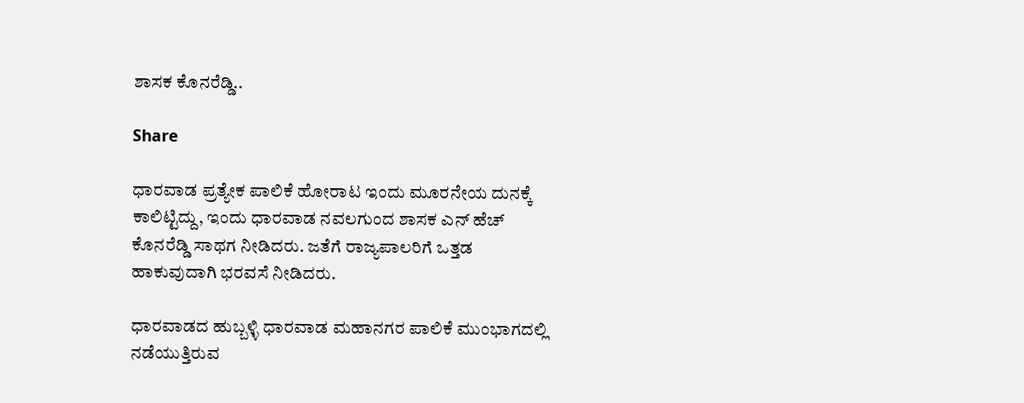ಶಾಸಕ ಕೊನರೆಡ್ಡಿ..

Share

ಧಾರವಾಡ ಪ್ರತ್ಯೇಕ ಪಾಲಿಕೆ ಹೋರಾಟ ಇಂದು ಮೂರನೇಯ ದುನಕ್ಕೆ ಕಾಲಿಟ್ಟಿದ್ದು, ಇಂದು ಧಾರವಾಡ ನವಲಗುಂದ ಶಾಸಕ ಎನ್ ಹೆಚ್ ಕೊನರೆಡ್ಡಿ ಸಾಥಗ ನೀಡಿದರು. ಜತೆಗೆ ರಾಜ್ಯಪಾಲರಿಗೆ ಒತ್ತಡ ಹಾಕುವುದಾಗಿ ಭರವಸೆ ನೀಡಿದರು.

ಧಾರವಾಡದ ಹುಬ್ಬಳ್ಳಿ ಧಾರವಾಡ ಮಹಾನಗರ ಪಾಲಿಕೆ ಮುಂಭಾಗದಲ್ಲಿ ನಡೆಯುತ್ತಿರುವ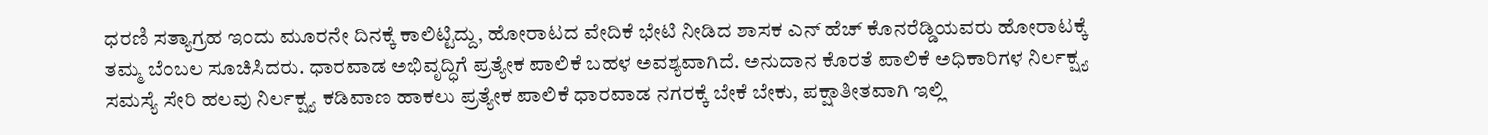ಧರಣಿ ಸತ್ಯಾಗ್ರಹ ಇಂದು ಮೂರನೇ ದಿನಕ್ಕೆ ಕಾಲಿಟ್ಟಿದ್ದು, ಹೋರಾಟದ ವೇದಿಕೆ ಭೇಟಿ ನೀಡಿದ‌ ಶಾಸಕ ಎನ್ ಹೆಚ್ ಕೊನರೆಡ್ಡಿಯವರು ಹೋರಾಟಕ್ಕೆ ತಮ್ಮ ಬೆಂಬಲ ಸೂಚಿಸಿದರು. ಧಾರವಾಡ ಅಭಿವೃದ್ಧಿಗೆ ಪ್ರತ್ಯೇಕ ಪಾಲಿಕೆ ಬಹಳ ಅವಶ್ಯವಾಗಿದೆ‌. ಅನುದಾನ ಕೊರತೆ ಪಾಲಿಕೆ ಅಧಿಕಾರಿಗಳ ನಿರ್ಲಕ್ಷ್ಯ ಸಮಸ್ಯೆ ಸೇರಿ ಹಲವು ನಿರ್ಲಕ್ಷ್ಯ ಕಡಿವಾಣ ಹಾಕಲು ಪ್ರತ್ಯೇಕ ಪಾಲಿಕೆ ಧಾರವಾಡ ನಗರಕ್ಕೆ ಬೇಕೆ ಬೇಕು, ಪಕ್ಷಾತೀತವಾಗಿ ಇಲ್ಲಿ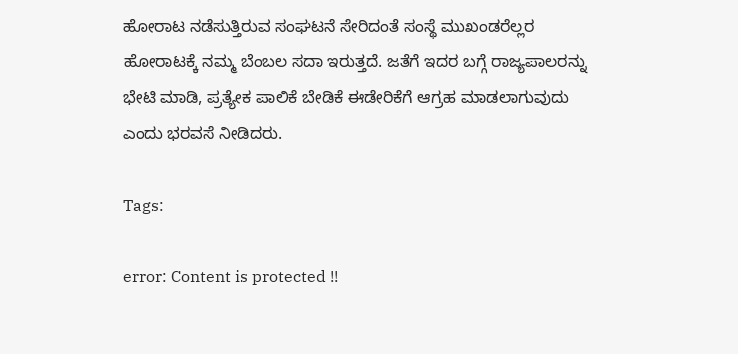ಹೋರಾಟ ನಡೆಸುತ್ತಿರುವ ಸಂಘಟನೆ ಸೇರಿದಂತೆ ಸಂಸ್ಥೆ ಮುಖಂಡರೆಲ್ಲರ ಹೋರಾಟಕ್ಕೆ ನಮ್ಮ ಬೆಂಬಲ ಸದಾ ಇರುತ್ತದೆ. ಜತೆಗೆ ಇದರ ಬಗ್ಗೆ ರಾಜ್ಯಪಾಲರನ್ನು ಭೇಟಿ ಮಾಡಿ, ಪ್ರತ್ಯೇಕ ಪಾಲಿಕೆ ಬೇಡಿಕೆ ಈಡೇರಿಕೆಗೆ ಆಗ್ರಹ ಮಾಡಲಾಗುವುದು ಎಂದು ಭರವಸೆ ನೀಡಿದರು.

Tags:

error: Content is protected !!